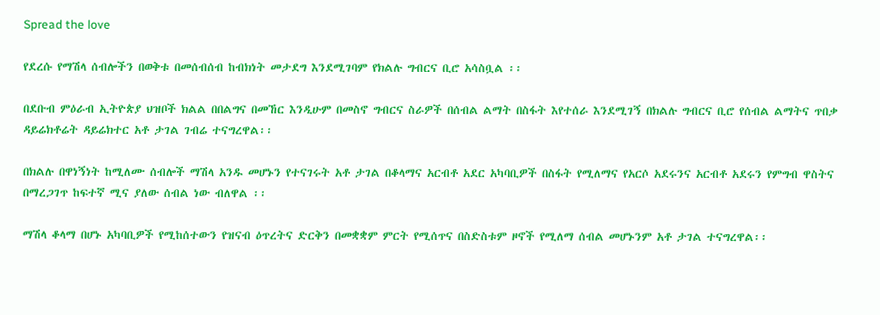Spread the love

የደረሱ የማሽላ ሰብሎችን በወቅቱ በመሰብሰብ ከብክነት መታደግ እንደሚገባም የክልሉ ግብርና ቢሮ አሳስቧል ፡፡

በደቡብ ምዕራብ ኢትዮጵያ ህዝቦች ክልል በበልግና በመኸር እንዲሁም በመስኖ ግብርና ስራዎች በሰብል ልማት በስፋት እየተሰራ እንደሚገኝ በክልሉ ግብርና ቢሮ የሰብል ልማትና ጥበቃ ዳይሬክቶሬት ዳይሬክተር አቶ ታገል ገብሬ ተናግረዋል፡፡

በክልሉ በዋነኝነት ከሚለሙ ሰብሎች ማሽላ አንዱ መሆኑን የተናገሩት አቶ ታገል በቆላማና አርብቶ አደር አካባቢዎች በስፋት የሚለማና የአርሶ አደሩንና አርብቶ አደሩን የምግብ ዋስትና በማረጋገጥ ከፍተኛ ሚና ያለው ሰብል ነው ብለዋል ፡፡

ማሽላ ቆላማ በሆኑ አካባቢዎች የሚከሰተውን የዝናብ ዕጥረትና ድርቅን በመቋቋም ምርት የሚሰጥና በስድስቱም ዞኖች የሚለማ ሰብል መሆኑንም አቶ ታገል ተናግረዋል፡፡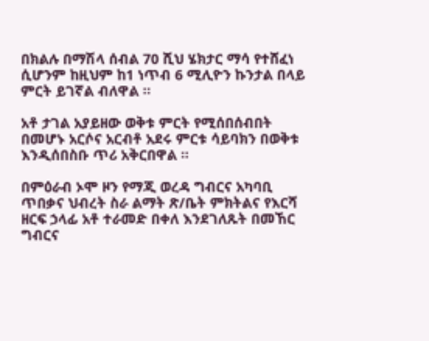በክልሉ በማሽላ ሰብል 70 ሺህ ሄክታር ማሳ የተሸፈነ ሲሆንም ከዚህም ከ1 ነጥብ 6 ሚሊዮን ኩንታል በላይ ምርት ይገኛል ብለዋል ፡፡

አቶ ታገል አያይዘው ወቅቱ ምርት የሚሰበሰብበት በመሆኑ አርሶና አርብቶ አደሩ ምርቱ ሳይባክን በወቅቱ እንዲሰበስቡ ጥሪ አቅርበዋል ፡፡

በምዕራብ ኦሞ ዞን የማጂ ወረዳ ግብርና አካባቢ ጥበቃና ህብረት ስራ ልማት ጽ/ቤት ምክትልና የእርሻ ዘርፍ ኃላፊ አቶ ተራመድ በቀለ እንደገለጹት በመኸር ግብርና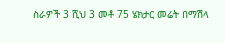ስራዎች 3 ሺህ 3 መቶ 75 ሄክታር መሬት በማሽላ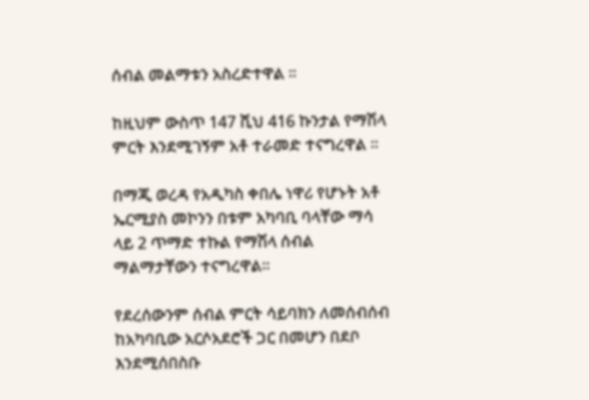ሰብል መልማቱን አስረድተዋል ፡፡

ከዚህም ውስጥ 147 ሺህ 416 ኩንታል የማሽላ ምርት እንደሚገኝም አቶ ተራመድ ተናግረዋል ፡፡

በማጂ ወረዳ የአዲካስ ቀበሌ ነዋሪ የሆኑት አቶ ኤርሚያስ መኮንን በቱም አካባቢ ባላቸው ማሳ ላይ 2 ጥማድ ተኩል የማሽላ ሰብል ማልማታቸውን ተናግረዋል፡፡

የደረሰውንም ሰብል ምርት ሳይባክን ለመሰብሰብ ከአካባቢው አርሶአደሮች ጋር በመሆን በደቦ እንደሚሰበስቡ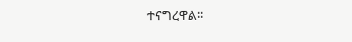ተናግረዋል፡፡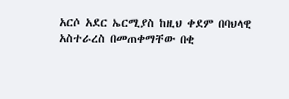አርሶ አደር ኤርሚያስ ከዚህ ቀደም በባህላዊ አስተራረስ በመጠቀማቸው በቂ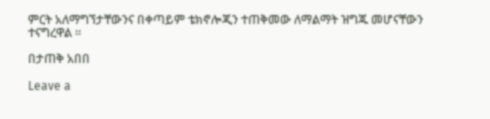ምርት አለማግኘታቸውንና በቀጣይም ቴክኖሎጂን ተጠቅመው ለማልማት ዝግጁ መሆናቸውን ተናግረዋል ፡፡

በታጠቅ አበበ

Leave a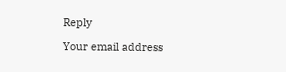Reply

Your email address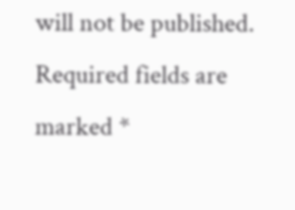will not be published. Required fields are marked *